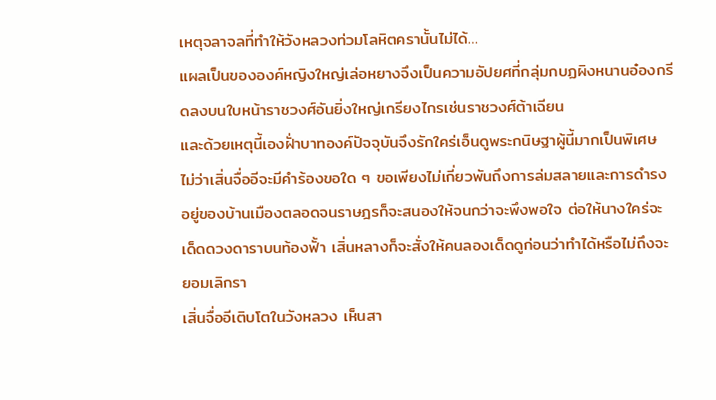เหตุจลาจลที่ทำให้วังหลวงท่วมโลหิตครานั้นไม่ได้…
แผลเป็นขององค์หญิงใหญ่เล่อหยางจึงเป็นความอัปยศที่กลุ่มกบฏผิงหนานอ๋องกรีดลงบนใบหน้าราชวงศ์อันยิ่งใหญ่เกรียงไกรเช่นราชวงศ์ต้าเฉียน
และด้วยเหตุนี้เองฝั่าบาทองค์ปัจจุบันจึงรักใคร่เอ็นดูพระกนิษฐาผู้นี้มากเป็นพิเศษ
ไม่ว่าเสิ่นจื่ออีจะมีคำร้องขอใด ๆ ขอเพียงไม่เกี่ยวพันถึงการล่มสลายและการดำรงอยู่ของบ้านเมืองตลอดจนราษฎรก็จะสนองให้จนกว่าจะพึงพอใจ ต่อให้นางใคร่จะเด็ดดวงดาราบนท้องฟั้า เสิ่นหลางก็จะสั่งให้คนลองเด็ดดูก่อนว่าทำได้หรือไม่ถึงจะยอมเลิกรา
เสิ่นจื่ออีเติบโตในวังหลวง เห็นสา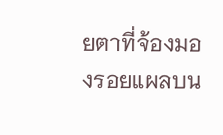ยตาที่จ้องมองรอยแผลบน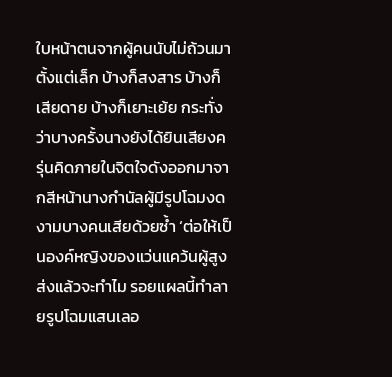ใบหน้าตนจากผู้คนนับไม่ถ้วนมาตั้งแต่เล็ก บ้างก็สงสาร บ้างก็เสียดาย บ้างก็เยาะเย้ย กระทั่งว่าบางครั้งนางยังได้ยินเสียงครุ่นคิดภายในจิตใจดังออกมาจากสีหน้านางกำนัลผู้มีรูปโฉมงดงามบางคนเสียด้วยซ้ำ ‘ต่อให้เป็นองค์หญิงของแว่นแคว้นผู้สูงส่งแล้วจะทำไม รอยแผลนี้ทำลายรูปโฉมแสนเลอ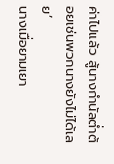ค่าไปแล้ว สู้นางกำนัลต่ำต้อยเช่นพวกนางยังไม่ได้เลย’
นางเมื่อยามเยา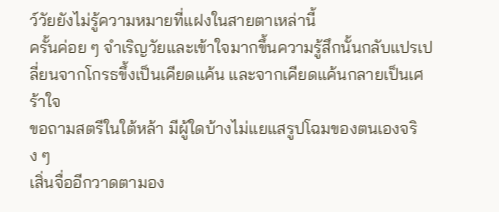ว์วัยยังไม่รู้ความหมายที่แฝงในสายตาเหล่านี้
ครั้นค่อย ๆ จำเริญวัยและเข้าใจมากขึ้นความรู้สึกนั้นกลับแปรเปลี่ยนจากโกรธขึ้งเป็นเคียดแค้น และจากเคียดแค้นกลายเป็นเศร้าใจ
ขอถามสตรีในใต้หล้า มีผู้ใดบ้างไม่แยแสรูปโฉมของตนเองจริง ๆ
เสิ่นจื่ออีกวาดตามอง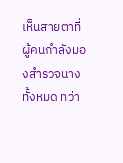เห็นสายตาที่ผู้คนกำลังมองสำรวจนางทั้งหมด ทว่า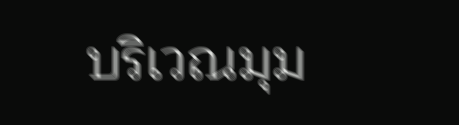บริเวณมุม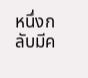หนึ่งกลับมีค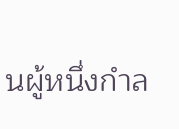นผู้หนึ่งกำล